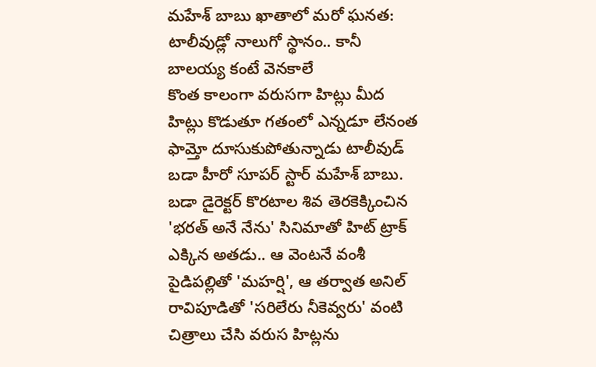మహేశ్ బాబు ఖాతాలో మరో ఘనత: టాలీవుడ్లో నాలుగో స్థానం.. కానీ బాలయ్య కంటే వెనకాలే
కొంత కాలంగా వరుసగా హిట్లు మీద హిట్లు కొడుతూ గతంలో ఎన్నడూ లేనంత ఫామ్తో దూసుకుపోతున్నాడు టాలీవుడ్ బడా హీరో సూపర్ స్టార్ మహేశ్ బాబు. బడా డైరెక్టర్ కొరటాల శివ తెరకెక్కించిన 'భరత్ అనే నేను' సినిమాతో హిట్ ట్రాక్ ఎక్కిన అతడు.. ఆ వెంటనే వంశీ పైడిపల్లితో 'మహర్షి', ఆ తర్వాత అనిల్ రావిపూడితో 'సరిలేరు నీకెవ్వరు' వంటి చిత్రాలు చేసి వరుస హిట్లను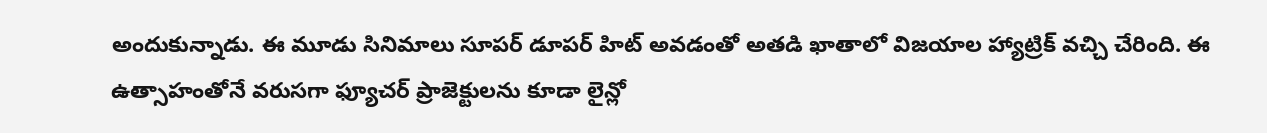అందుకున్నాడు. ఈ మూడు సినిమాలు సూపర్ డూపర్ హిట్ అవడంతో అతడి ఖాతాలో విజయాల హ్యాట్రిక్ వచ్చి చేరింది. ఈ ఉత్సాహంతోనే వరుసగా ఫ్యూచర్ ప్రాజెక్టులను కూడా లైన్లో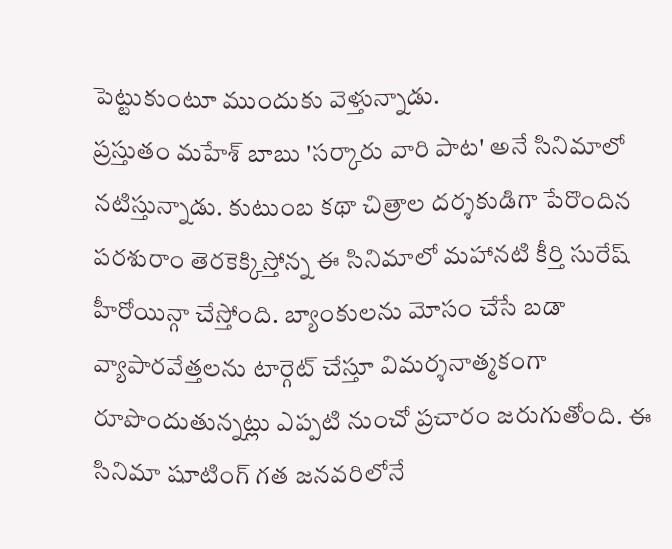పెట్టుకుంటూ ముందుకు వెళ్తున్నాడు.
ప్రస్తుతం మహేశ్ బాబు 'సర్కారు వారి పాట' అనే సినిమాలో నటిస్తున్నాడు. కుటుంబ కథా చిత్రాల దర్శకుడిగా పేరొందిన పరశురాం తెరకెక్కిస్తోన్న ఈ సినిమాలో మహానటి కీర్తి సురేష్ హీరోయిన్గా చేస్తోంది. బ్యాంకులను మోసం చేసే బడా వ్యాపారవేత్తలను టార్గెట్ చేస్తూ విమర్శనాత్మకంగా రూపొందుతున్నట్లు ఎప్పటి నుంచో ప్రచారం జరుగుతోంది. ఈ సినిమా షూటింగ్ గత జనవరిలోనే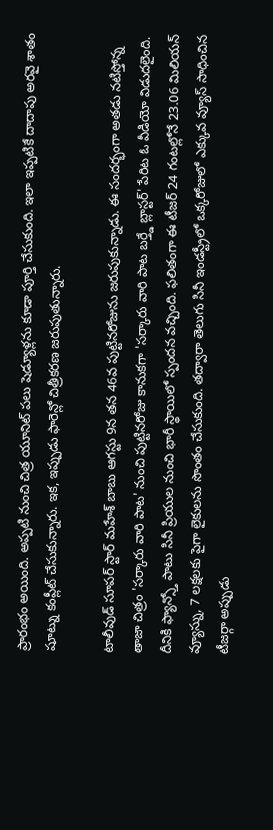ప్రారంభం అయింది. అప్పటి నుంచి చిత్ర యూనిట్ పలు షెడ్యూళ్లను కూడా పూర్తి చేసుకుంది. ఇలా ఇప్పటికే దాదాపు అరవై శాతం షూట్ను కంప్లీట్ చేసుకున్నారు. ఇక, ఇప్పుడు ఫారెన్లో చిత్రీకరణ జరుపుతున్నారు.

టాలీవుడ్ సూపర్ స్టార్ మహేశ్ బాబు ఆగస్టు 9న తన 46వ పుట్టినరోజును జరుపుకున్నాడు. ఈ సందర్భంగా అతడు నటిస్తోన్న తాజా చిత్రం 'సర్కారు వారి పాట' నుంచి పుట్టినరోజు కానుకగా 'సర్కారు వారి పాట బర్త్డే బ్లాస్టర్' పేరిట ఓ వీడియో విడుదలైంది. దీనికి ఫ్యాన్స్తో పాటు సినీ ప్రియుల నుంచి భారీ స్థాయిలో స్పందన వచ్చింది. ఫలితంగా ఈ టీజర్ 24 గంటల్లోనే 23.06 మిలియన్ వ్యూస్ను, 7 లక్షలకు పైగా లైకులను సొంతం చేసుకుంది. తద్వారా తెలుగు సినీ ఇండస్ట్రీలో ఒక్కరోజులో ఎక్కువ వ్యూస్ సాధించిన టీజర్గా అప్పుడు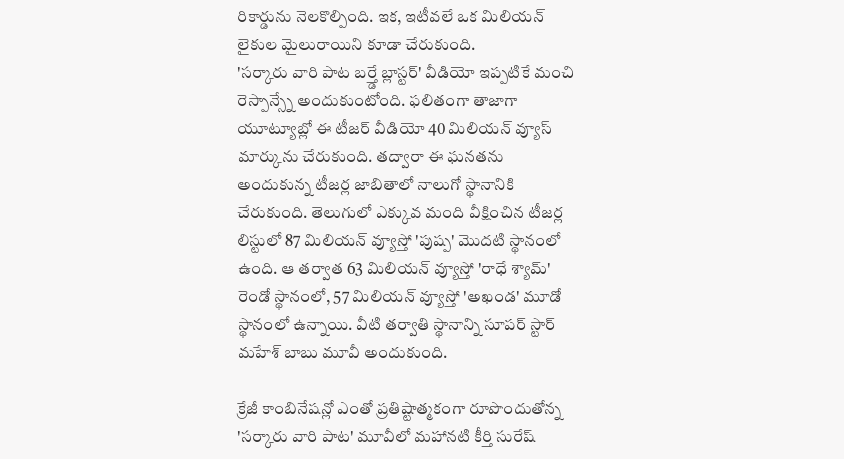రికార్డును నెలకొల్పింది. ఇక, ఇటీవలే ఒక మిలియన్ లైకుల మైలురాయిని కూడా చేరుకుంది.
'సర్కారు వారి పాట బర్త్డే బ్లాస్టర్' వీడియో ఇప్పటికే మంచి రెస్పాన్స్నే అందుకుంటోంది. ఫలితంగా తాజాగా యూట్యూబ్లో ఈ టీజర్ వీడియో 40 మిలియన్ వ్యూస్ మార్కును చేరుకుంది. తద్వారా ఈ ఘనతను అందుకున్న టీజర్ల జాబితాలో నాలుగో స్థానానికి చేరుకుంది. తెలుగులో ఎక్కువ మంది వీక్షించిన టీజర్ల లిస్టులో 87 మిలియన్ వ్యూస్తో 'పుష్ప' మొదటి స్థానంలో ఉంది. ఆ తర్వాత 63 మిలియన్ వ్యూస్తో 'రాధే శ్యామ్' రెండో స్థానంలో, 57 మిలియన్ వ్యూస్తో 'అఖండ' మూడో స్థానంలో ఉన్నాయి. వీటి తర్వాతి స్థానాన్ని సూపర్ స్టార్ మహేశ్ బాబు మూవీ అందుకుంది.

క్రేజీ కాంబినేషన్లో ఎంతో ప్రతిష్టాత్మకంగా రూపొందుతోన్న 'సర్కారు వారి పాట' మూవీలో మహానటి కీర్తి సురేష్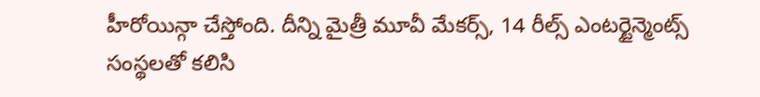హీరోయిన్గా చేస్తోంది. దీన్ని మైత్రీ మూవీ మేకర్స్, 14 రీల్స్ ఎంటర్టైన్మెంట్స్ సంస్థలతో కలిసి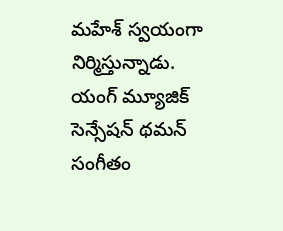మహేశ్ స్వయంగా నిర్మిస్తున్నాడు. యంగ్ మ్యూజిక్ సెన్సేషన్ థమన్ సంగీతం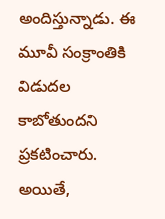అందిస్తున్నాడు. ఈ మూవీ సంక్రాంతికి విడుదల కాబోతుందని ప్రకటించారు. అయితే,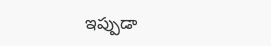ఇప్పుడా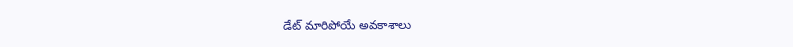డేట్ మారిపోయే అవకాశాలు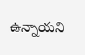ఉన్నాయని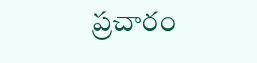ప్రచారం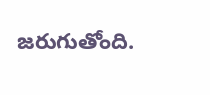జరుగుతోంది.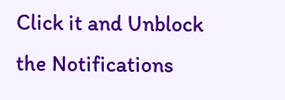Click it and Unblock the Notifications